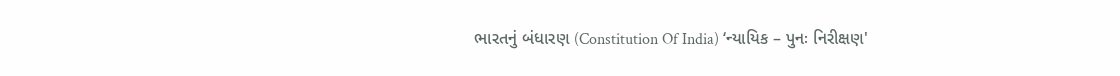ભારતનું બંધારણ (Constitution Of India) ‘ન્યાયિક – પુનઃ નિરીક્ષણ'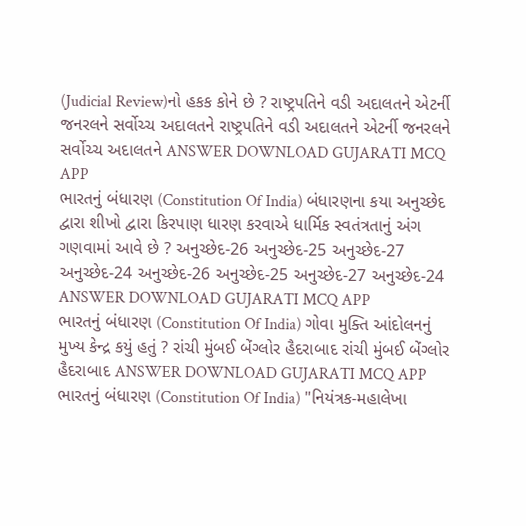(Judicial Review)નો હકક કોને છે ? રાષ્ટ્રપતિને વડી અદાલતને એટર્ની જનરલને સર્વોચ્ચ અદાલતને રાષ્ટ્રપતિને વડી અદાલતને એટર્ની જનરલને સર્વોચ્ચ અદાલતને ANSWER DOWNLOAD GUJARATI MCQ APP
ભારતનું બંધારણ (Constitution Of India) બંધારણના કયા અનુચ્છેદ દ્વારા શીખો દ્વારા કિરપાણ ધારણ કરવાએ ધાર્મિક સ્વતંત્રતાનું અંગ ગણવામાં આવે છે ? અનુચ્છેદ-26 અનુચ્છેદ-25 અનુચ્છેદ-27 અનુચ્છેદ-24 અનુચ્છેદ-26 અનુચ્છેદ-25 અનુચ્છેદ-27 અનુચ્છેદ-24 ANSWER DOWNLOAD GUJARATI MCQ APP
ભારતનું બંધારણ (Constitution Of India) ગોવા મુક્તિ આંદોલનનું મુખ્ય કેન્દ્ર કયું હતું ? રાંચી મુંબઈ બેંગ્લોર હૈદરાબાદ રાંચી મુંબઈ બેંગ્લોર હૈદરાબાદ ANSWER DOWNLOAD GUJARATI MCQ APP
ભારતનું બંધારણ (Constitution Of India) "નિયંત્રક-મહાલેખા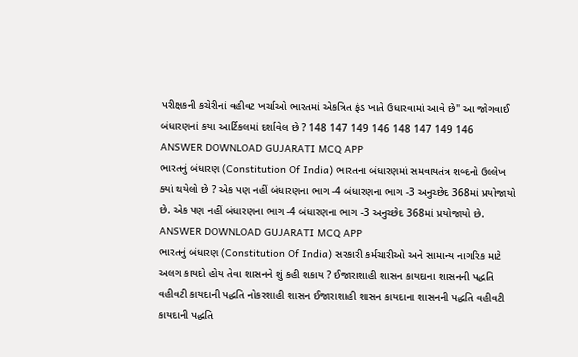પરીક્ષકની કચેરીનાં વહીવટ ખર્ચાઓ ભારતમાં એકત્રિત ફંડ ખાતે ઉધારવામાં આવે છે" આ જોગવાઈ બંધારણનાં કયા આર્ટિકલમાં દર્શાવેલ છે ? 148 147 149 146 148 147 149 146 ANSWER DOWNLOAD GUJARATI MCQ APP
ભારતનું બંધારણ (Constitution Of India) ભારતના બંધારણમાં સમવાયતંત્ર શબ્દનો ઉલ્લેખ ક્યાં થયેલો છે ? એક પણ નહીં બંધારણના ભાગ -4 બંધારણના ભાગ -3 અનુચ્છેદ 368માં પ્રયોજાયો છે. એક પણ નહીં બંધારણના ભાગ -4 બંધારણના ભાગ -3 અનુચ્છેદ 368માં પ્રયોજાયો છે. ANSWER DOWNLOAD GUJARATI MCQ APP
ભારતનું બંધારણ (Constitution Of India) સરકારી કર્મચારીઓ અને સામાન્ય નાગરિક માટે અલગ કાયદો હોય તેવા શાસનને શું કહી શકાય ? ઈજારાશાહી શાસન કાયદાના શાસનની પદ્ધતિ વહીવટી કાયદાની પદ્ધતિ નોકરશાહી શાસન ઈજારાશાહી શાસન કાયદાના શાસનની પદ્ધતિ વહીવટી કાયદાની પદ્ધતિ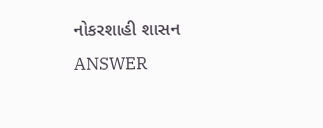નોકરશાહી શાસન ANSWER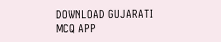DOWNLOAD GUJARATI MCQ APP